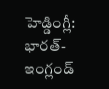హెడ్డింగ్లీ: భారత్-ఇంగ్లండ్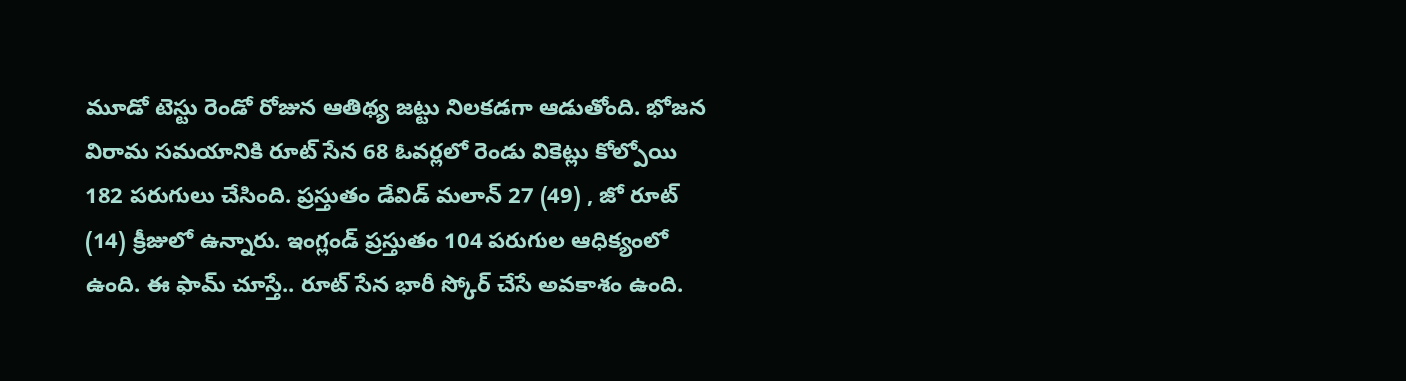మూడో టెస్టు రెండో రోజున ఆతిథ్య జట్టు నిలకడగా ఆడుతోంది. భోజన విరామ సమయానికి రూట్ సేన 68 ఓవర్లలో రెండు వికెట్లు కోల్పోయి 182 పరుగులు చేసింది. ప్రస్తుతం డేవిడ్ మలాన్ 27 (49) , జో రూట్ (14) క్రీజులో ఉన్నారు. ఇంగ్లండ్ ప్రస్తుతం 104 పరుగుల ఆధిక్యంలో ఉంది. ఈ ఫామ్ చూస్తే.. రూట్ సేన భారీ స్కోర్ చేసే అవకాశం ఉంది.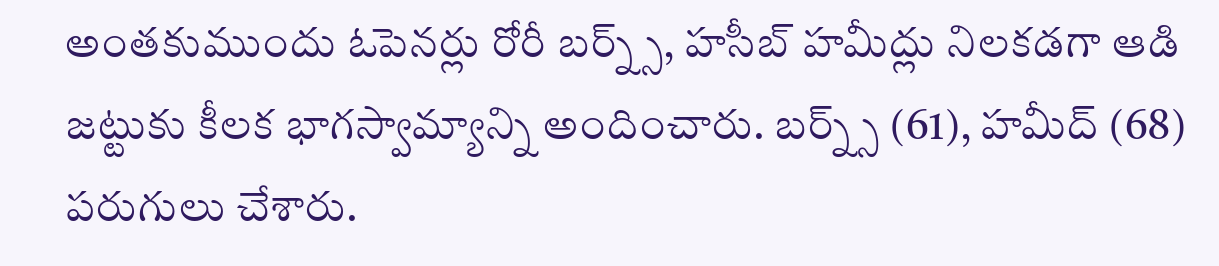అంతకుముందు ఓపెనర్లు రోరీ బర్న్స్, హసీబ్ హమీద్లు నిలకడగా ఆడి జట్టుకు కీలక భాగస్వామ్యాన్ని అందించారు. బర్న్స్ (61), హమీద్ (68) పరుగులు చేశారు.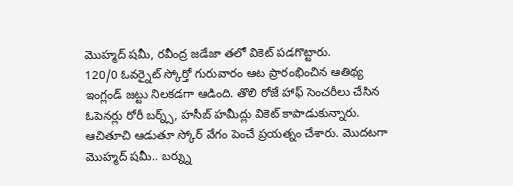మొహ్మద్ షమీ, రవీంద్ర జడేజా తలో వికెట్ పడగొట్టారు.
120/0 ఓవర్నైట్ స్కోర్తో గురువారం ఆట ప్రారంభించిన ఆతిథ్య ఇంగ్లండ్ జట్టు నిలకడగా ఆడింది. తొలి రోజే హాఫ్ సెంచరీలు చేసిన ఓపెనర్లు రోరీ బర్న్స్, హసీబ్ హమీద్లు వికెట్ కాపాడుకున్నారు. ఆచితూచి ఆడుతూ స్కోర్ వేగం పెంచే ప్రయత్నం చేశారు. మొదటగా మొహ్మద్ షమీ.. బర్న్ను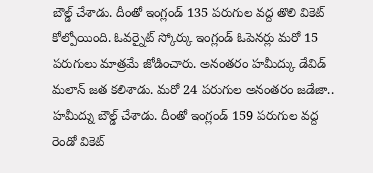బౌల్డ్ చేశాడు. దీంతో ఇంగ్లండ్ 135 పరుగుల వద్ద తొలి వికెట్ కోల్పోయింది. ఓవర్నైట్ స్కోర్కు ఇంగ్లండ్ ఓపెనర్లు మరో 15 పరుగులు మాత్రమే జోడించారు. అనంతరం హమీద్కు డేవిడ్ మలాన్ జత కలిశాడు. మరో 24 పరుగుల అనంతరం జడేజా.. హమీద్ను బౌల్డ్ చేశాడు. దీంతో ఇంగ్లండ్ 159 పరుగుల వద్ద రెండో వికెట్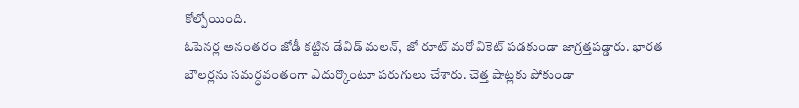కోల్పోయింది.
ఓపెనర్ల అనంతరం జోడీ కట్టిన డేవిడ్ మలన్, జో రూట్ మరో వికెట్ పడకుండా జాగ్రత్తపడ్డారు. భారత బౌలర్లను సమర్ధవంతంగా ఎదుర్కొంటూ పరుగులు చేశారు. చెత్త షాట్లకు పోకుండా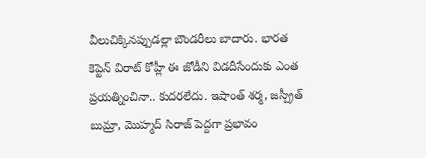వీలుచిక్కినప్పుడల్లా బౌండరీలు బాదారు. భారత కెప్టెన్ విరాట్ కోహ్లీ ఈ జోడీని విడదీసేందుకు ఎంత ప్రయత్నించినా.. కుదరలేదు. ఇషాంత్ శర్మ, జస్ప్రీత్ బుమ్రా, మొహ్మద్ సిరాజ్ పెద్దగా ప్రభావం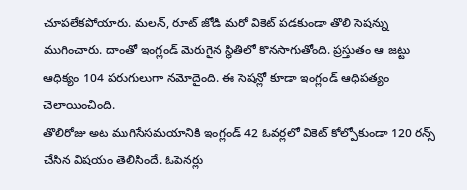చూపలేకపోయారు. మలన్, రూట్ జోడి మరో వికెట్ పడకుండా తొలి సెషన్ను ముగించారు. దాంతో ఇంగ్లండ్ మెరుగైన స్థితిలో కొనసాగుతోంది. ప్రస్తుతం ఆ జట్టు ఆధిక్యం 104 పరుగులుగా నమోదైంది. ఈ సెషన్లో కూడా ఇంగ్లండ్ ఆధిపత్యం చెలాయించింది.
తొలిరోజు అట ముగిసేసమయానికి ఇంగ్లండ్ 42 ఓవర్లలో వికెట్ కోల్పోకుండా 120 రన్స్ చేసిన విషయం తెలిసిందే. ఓపెనర్లు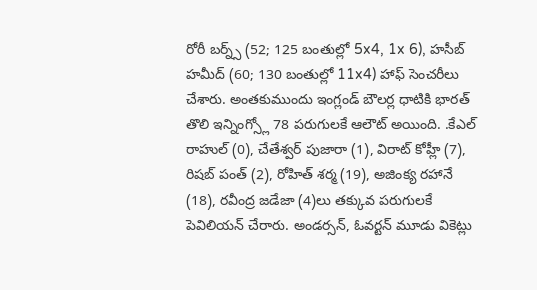రోరీ బర్న్స్ (52; 125 బంతుల్లో 5x4, 1x 6), హసీబ్ హమీద్ (60; 130 బంతుల్లో 11x4) హాఫ్ సెంచరీలు చేశారు. అంతకుముందు ఇంగ్లండ్ బౌలర్ల ధాటికి భారత్ తొలి ఇన్నింగ్స్లో 78 పరుగులకే ఆలౌట్ అయింది. .కేఎల్ రాహుల్ (0), చేతేశ్వర్ పుజారా (1), విరాట్ కోహ్లీ (7), రిషబ్ పంత్ (2), రోహిత్ శర్మ (19), అజింక్య రహానే (18), రవీంద్ర జడేజా (4)లు తక్కువ పరుగులకే పెవిలియన్ చేరారు. అండర్సన్, ఓవర్టన్ మూడు వికెట్లు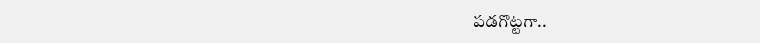పడగొట్టగా..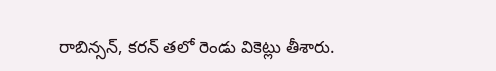రాబిన్సన్, కరన్ తలో రెండు వికెట్లు తీశారు.